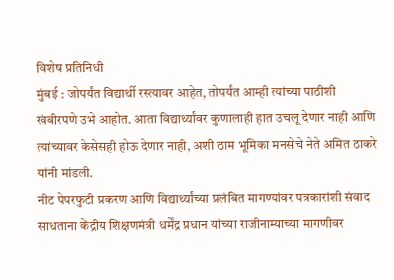विशेष प्रतिनिधी
मुंबई : जोपर्यंत विद्यार्थी रस्त्यावर आहेत, तोपर्यंत आम्ही त्यांच्या पाठीशी खंबीरपणे उभे आहोत. आता विद्यार्थ्यांवर कुणालाही हात उचलू देणार नाही आणि त्यांच्यावर केसेसही होऊ देणार नाही, अशी ठाम भूमिका मनसेचे नेते अमित ठाकरे यांनी मांडली.
नीट पेपरफुटी प्रकरण आणि विद्यार्थ्यांच्या प्रलंबित मागण्यांवर पत्रकारांशी संवाद साधताना केंद्रीय शिक्षणमंत्री धर्मेंद्र प्रधान यांच्या राजीनाम्याच्या मागणीवर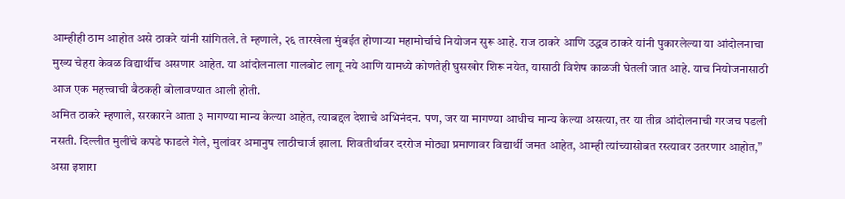आम्हीही ठाम आहोत असे ठाकरे यांनी सांगितले. ते म्हणाले, २६ तारखेला मुंबईत होणाऱ्या महामोर्चाचे नियोजन सुरू आहे. राज ठाकरे आणि उद्धव ठाकरे यांनी पुकारलेल्या या आंदोलनाचा मुख्य चेहरा केवळ विद्यार्थीच असणार आहेत. या आंदोलनाला गालबोट लागू नये आणि यामध्ये कोणतेही घुसखोर शिरू नयेत, यासाठी विशेष काळजी घेतली जात आहे. याच नियोजनासाठी आज एक महत्त्वाची बैठकही बोलावण्यात आली होती.
अमित ठाकरे म्हणाले, सरकारने आता ३ मागण्या मान्य केल्या आहेत, त्याबद्दल देशाचे अभिनंदन. पण, जर या मागण्या आधीच मान्य केल्या असत्या, तर या तीव्र आंदोलनाची गरजच पडली नसती. दिल्लीत मुलींचे कपडे फाडले गेले, मुलांवर अमानुष लाठीचार्ज झाला. शिवतीर्थावर दररोज मोठ्या प्रमाणावर विद्यार्थी जमत आहेत, आम्ही त्यांच्यासोबत रस्त्यावर उतरणार आहोत,” असा इशारा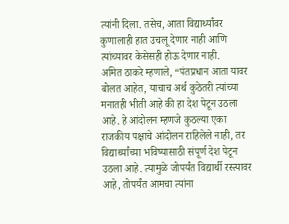त्यांनी दिला. तसेच, आता विद्यार्थ्यांवर कुणालाही हात उचलू देणार नाही आणि त्यांच्यावर केसेसही होऊ देणार नाही.
अमित ठाकरे म्हणाले, “पंतप्रधान आता यावर बोलत आहेत, याचाच अर्थ कुठेतरी त्यांच्या मनातही भीती आहे की हा देश पेटून उठला आहे. हे आंदोलन म्हणजे कुठल्या एका राजकीय पक्षाचे आंदोलन राहिलेले नाही, तर विद्यार्थ्यांच्या भविष्यासाठी संपूर्ण देश पेटून उठला आहे. त्यामुळे जोपर्यंत विद्यार्थी रस्त्यावर आहे, तोपर्यंत आमचा त्यांना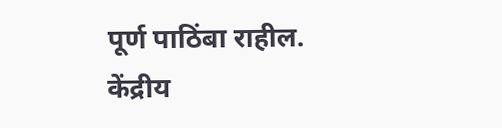पूर्ण पाठिंबा राहील.
केंद्रीय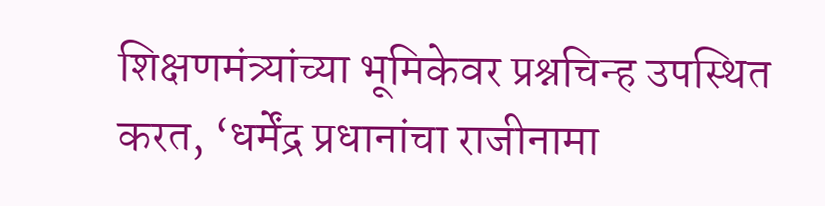शिक्षणमंत्र्यांच्या भूमिकेवर प्रश्नचिन्ह उपस्थित करत, ‘धर्मेंद्र प्रधानांचा राजीनामा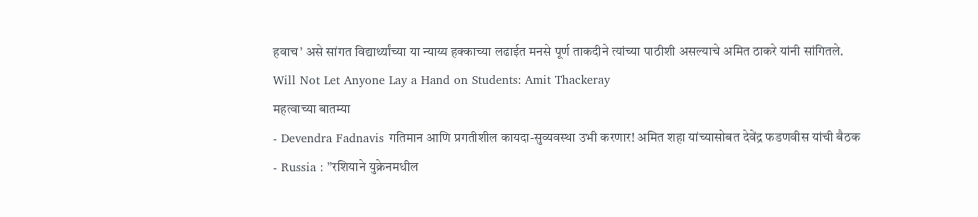हवाच’ असे सांगत विद्यार्थ्यांच्या या न्याय्य हक्काच्या लढाईत मनसे पूर्ण ताकदीने त्यांच्या पाठीशी असल्याचे अमित ठाकरे यांनी सांगितले.
Will Not Let Anyone Lay a Hand on Students: Amit Thackeray
महत्वाच्या बातम्या
- Devendra Fadnavis गतिमान आणि प्रगतीशील कायदा-सुव्यवस्था उभी करणार! अमित शहा यांच्यासोबत देवेंद्र फडणवीस यांची बैठक
- Russia : ”रशियाने युक्रेनमधील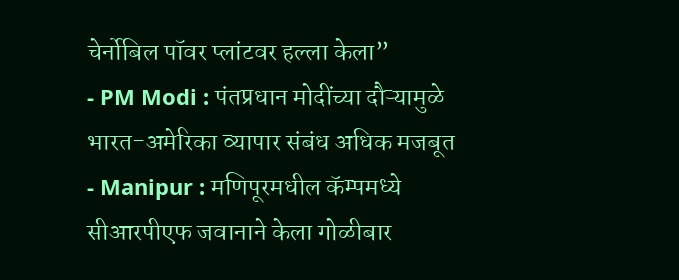चेर्नोबिल पॉवर प्लांटवर हल्ला केला”
- PM Modi : पंतप्रधान मोदींच्या दौऱ्यामुळे भारत-अमेरिका व्यापार संबंध अधिक मजबूत
- Manipur : मणिपूरमधील कॅम्पमध्ये सीआरपीएफ जवानाने केला गोळीबार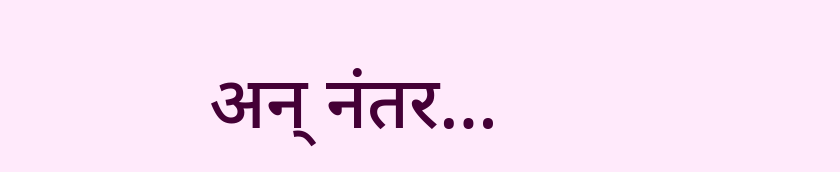अन् नंतर…